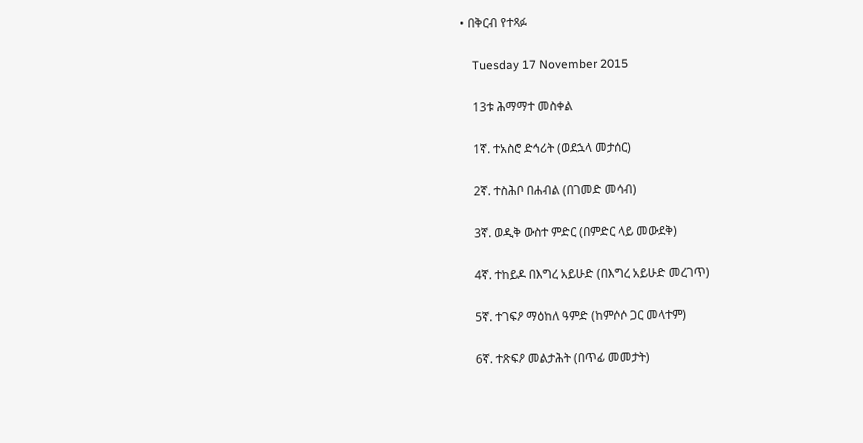• በቅርብ የተጻፉ

    Tuesday 17 November 2015

    13ቱ ሕማማተ መስቀል

    1ኛ. ተአስሮ ድኅሪት (ወደኋላ መታሰር)

    2ኛ. ተስሕቦ በሐብል (በገመድ መሳብ)

    3ኛ. ወዲቅ ውስተ ምድር (በምድር ላይ መውደቅ)

    4ኛ. ተከይዶ በእግረ አይሁድ (በእግረ አይሁድ መረገጥ)

    5ኛ. ተገፍዖ ማዕከለ ዓምድ (ከምሶሶ ጋር መላተም)

    6ኛ. ተጽፍዖ መልታሕት (በጥፊ መመታት)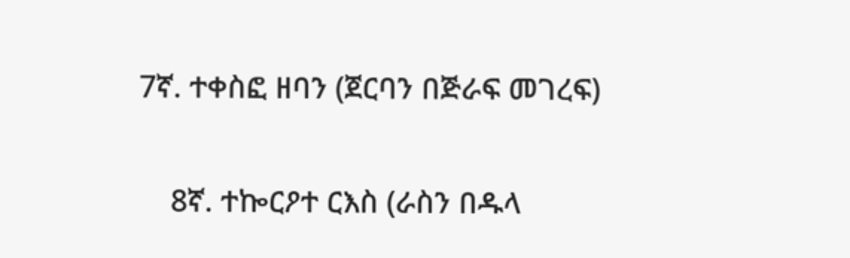7ኛ. ተቀስፎ ዘባን (ጀርባን በጅራፍ መገረፍ)

    8ኛ. ተኰርዖተ ርእስ (ራስን በዱላ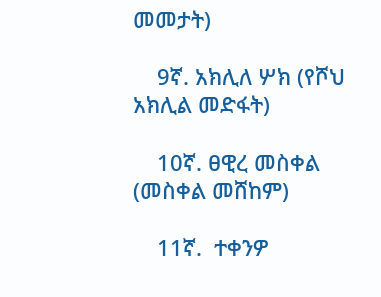መመታት)

    9ኛ. አክሊለ ሦክ (የሾህ አክሊል መድፋት)

    10ኛ. ፀዊረ መስቀል (መስቀል መሸከም)

    11ኛ.  ተቀንዎ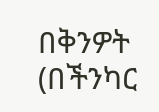በቅንዎት (በችንካር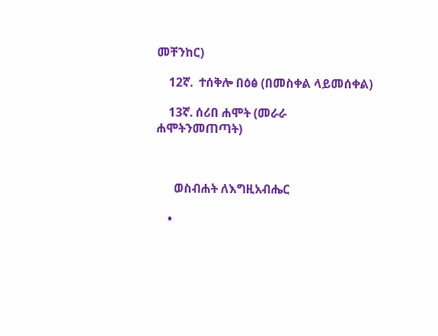መቸንከር)

    12ኛ.  ተሰቅሎ በዕፅ (በመስቀል ላይመሰቀል)

    13ኛ. ሰሪበ ሐሞት (መራራ ሐሞትንመጠጣት)



      ወስብሐት ለእግዚአብሔር

    •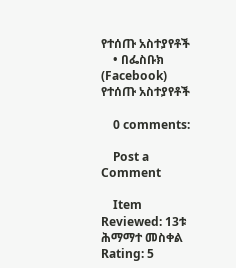የተሰጡ አስተያየቶች
    • በፌስቡክ (Facebook) የተሰጡ አስተያየቶች

    0 comments:

    Post a Comment

    Item Reviewed: 13ቱ ሕማማተ መስቀል Rating: 5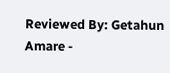Reviewed By: Getahun Amare -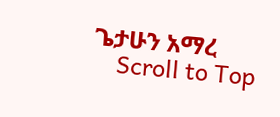ጌታሁን አማረ
    Scroll to Top